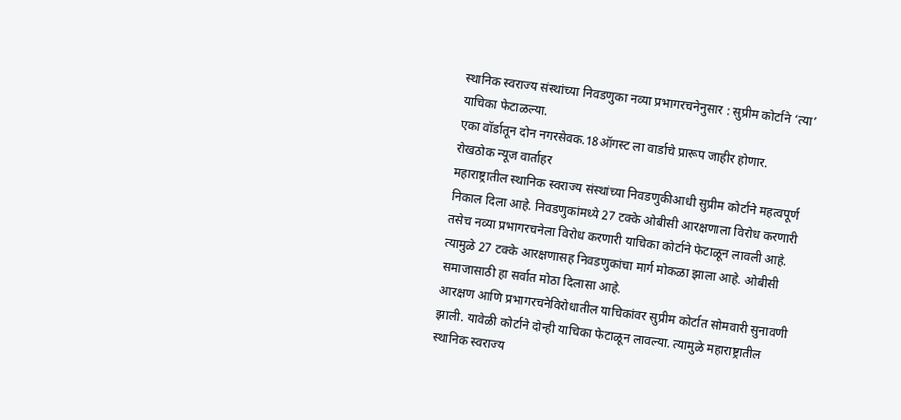स्थानिक स्वराज्य संस्थांच्या निवडणुका नव्या प्रभागरचनेनुसार : सुप्रीम कोर्टाने ‘त्या’ याचिका फेटाळल्या.
एका वॉर्डातून दोन नगरसेवक.18ऑगस्ट ला वार्डाचे प्रारूप जाहीर होणार.
रोखठोक न्यूज वार्ताहर
महाराष्ट्रातील स्थानिक स्वराज्य संस्थांच्या निवडणुकीआधी सुप्रीम कोर्टाने महत्वपूर्ण निकाल दिला आहे. निवडणुकांमध्ये 27 टक्के ओबीसी आरक्षणाला विरोध करणारी तसेच नव्या प्रभागरचनेला विरोध करणारी याचिका कोर्टाने फेटाळून लावली आहे. त्यामुळे 27 टक्के आरक्षणासह निवडणुकांचा मार्ग मोकळा झाला आहे. ओबीसी समाजासाठी हा सर्वात मोठा दिलासा आहे.
आरक्षण आणि प्रभागरचनेविरोधातील याचिकांवर सुप्रीम कोर्टात सोमवारी सुनावणी झाली. यावेळी कोर्टाने दोन्ही याचिका फेटाळून लावल्या. त्यामुळे महाराष्ट्रातील स्थानिक स्वराज्य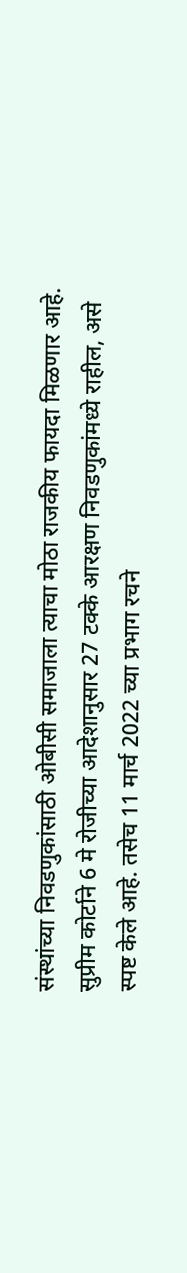संस्थांच्या निवडणुकांसाठी ओबीसी समाजाला त्याचा मोठा राजकीय फायदा मिळणार आहे.
सुप्रीम कोर्टाने 6 मे रोजीच्या आदेशानुसार 27 टक्के आरक्षण निवडणुकांमध्ये राहील, असे स्पष्ट केले आहे. तसेच 11 मार्च 2022 च्या प्रभाग रचने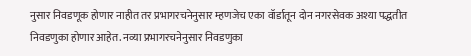नुसार निवडणूक होणार नाहीत तर प्रभागरचनेनुसार म्हणजेच एका वॉर्डातून दोन नगरसेवक अश्या पद्धतीत निवडणुका होणार आहेत. नव्या प्रभागरचनेनुसार निवडणुका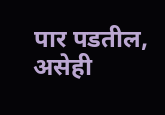पार पडतील, असेही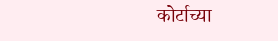कोर्टाच्या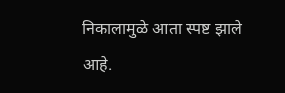निकालामुळे आता स्पष्ट झाले आहे.